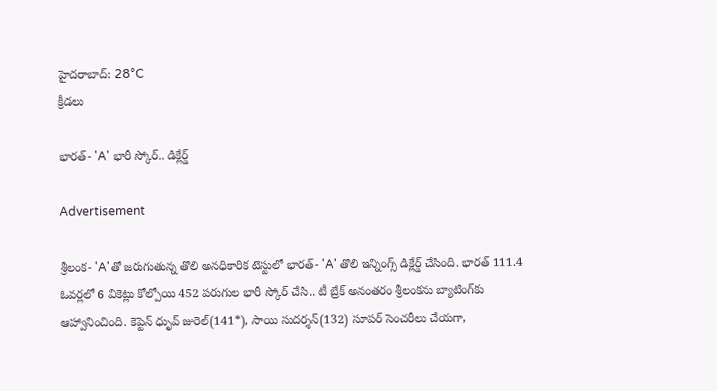హైదరాబాద్: 28°C
క్రీడలు

భారత్‌- 'A' భారీ స్కోర్.. డిక్లేర్డ్

Advertisement

శ్రీలంక- 'A'తో జరుగుతున్న తొలి అనధికారిక టెస్టులో భారత్‌- 'A' తొలి ఇన్నింగ్స్ డిక్లేర్డ్ చేసింది. భారత్ 111.4 ఓవర్లలో 6 వికెట్లు కోల్పోయి 452 పరుగుల భారీ స్కోర్ చేసి.. టీ బ్రేక్ అనంతరం శ్రీలంకను బ్యాటింగ్‌కు ఆహ్వానించింది. కెప్టెన్ ధృువ్ జురెల్(141*), సాయి సుదర్శన్(132) సూపర్ సెంచరీలు చేయగా,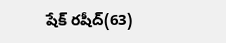షేక్ రషీద్(63)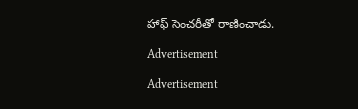హాఫ్ సెంచరీతో రాణించాడు.

Advertisement

Advertisement